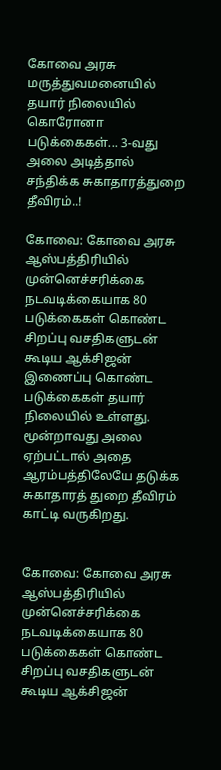கோவை அரசு மருத்துவமனையில் தயார் நிலையில் கொரோனா படுக்கைகள்... 3-வது அலை அடித்தால் சந்திக்க சுகாதாரத்துறை தீவிரம்..!

கோவை: கோவை அரசு ஆஸ்பத்திரியில் முன்னெச்சரிக்கை நடவடிக்கையாக 80 படுக்கைகள் கொண்ட சிறப்பு வசதிகளுடன் கூடிய ஆக்சிஜன் இணைப்பு கொண்ட படுக்கைகள் தயார் நிலையில் உள்ளது. மூன்றாவது அலை ஏற்பட்டால் அதை ஆரம்பத்திலேயே தடுக்க சுகாதாரத் துறை தீவிரம் காட்டி வருகிறது.


கோவை: கோவை அரசு ஆஸ்பத்திரியில் முன்னெச்சரிக்கை நடவடிக்கையாக 80 படுக்கைகள் கொண்ட சிறப்பு வசதிகளுடன் கூடிய ஆக்சிஜன்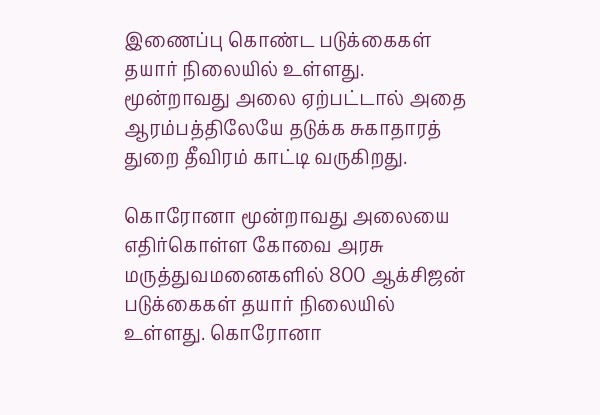இணைப்பு கொண்ட படுக்கைகள் தயார் நிலையில் உள்ளது. மூன்றாவது அலை ஏற்பட்டால் அதை ஆரம்பத்திலேயே தடுக்க சுகாதாரத் துறை தீவிரம் காட்டி வருகிறது.

கொரோனா மூன்றாவது அலையை எதிர்கொள்ள கோவை அரசு மருத்துவமனைகளில் 800 ஆக்சிஜன் படுக்கைகள் தயார் நிலையில் உள்ளது. கொரோனா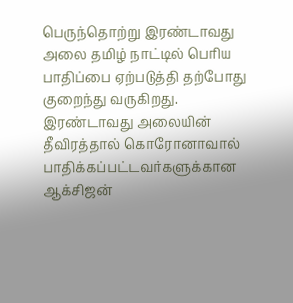பெருந்தொற்று இரண்டாவது அலை தமிழ் நாட்டில் பெரிய பாதிப்பை ஏற்படுத்தி தற்போது குறைந்து வருகிறது. இரண்டாவது அலையின் தீவிரத்தால் கொரோனாவால் பாதிக்கப்பட்டவர்களுக்கான ஆக்சிஜன்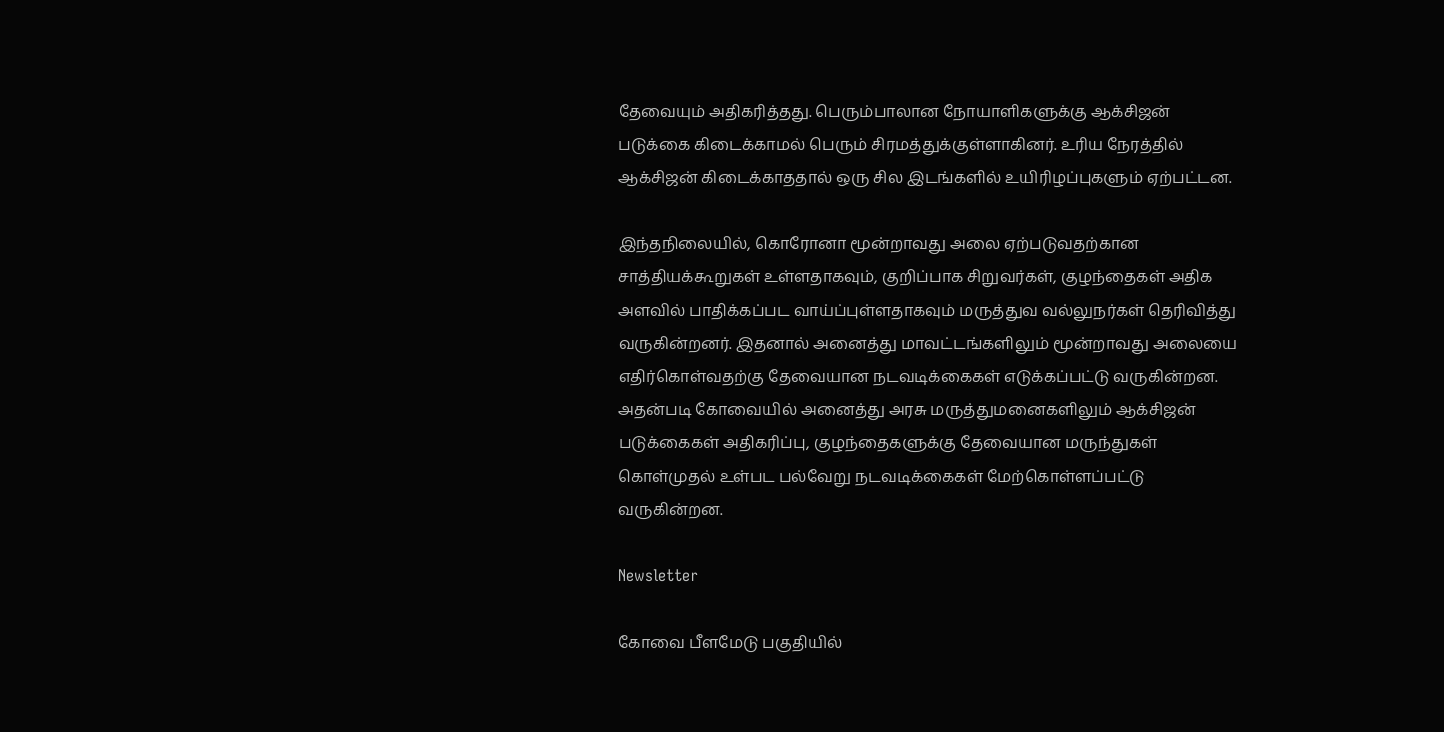தேவையும் அதிகரித்தது. பெரும்பாலான நோயாளிகளுக்கு ஆக்சிஜன் படுக்கை கிடைக்காமல் பெரும் சிரமத்துக்குள்ளாகினர். உரிய நேரத்தில் ஆக்சிஜன் கிடைக்காததால் ஒரு சில இடங்களில் உயிரிழப்புகளும் ஏற்பட்டன.

இந்தநிலையில், கொரோனா மூன்றாவது அலை ஏற்படுவதற்கான சாத்தியக்கூறுகள் உள்ளதாகவும், குறிப்பாக சிறுவர்கள், குழந்தைகள் அதிக அளவில் பாதிக்கப்பட வாய்ப்புள்ளதாகவும் மருத்துவ வல்லுநர்கள் தெரிவித்து வருகின்றனர். இதனால் அனைத்து மாவட்டங்களிலும் மூன்றாவது அலையை எதிர்கொள்வதற்கு தேவையான நடவடிக்கைகள் எடுக்கப்பட்டு வருகின்றன. அதன்படி கோவையில் அனைத்து அரசு மருத்துமனைகளிலும் ஆக்சிஜன் படுக்கைகள் அதிகரிப்பு, குழந்தைகளுக்கு தேவையான மருந்துகள் கொள்முதல் உள்பட பல்வேறு நடவடிக்கைகள் மேற்கொள்ளப்பட்டு வருகின்றன.

Newsletter

கோவை பீளமேடு பகுதியில்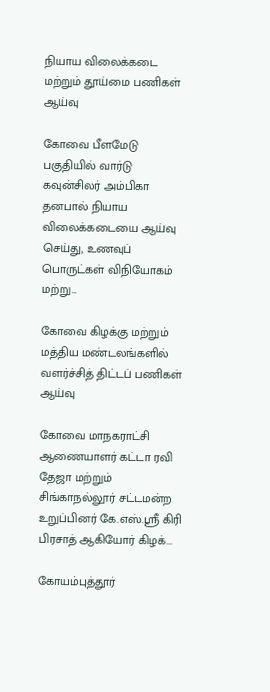நியாய விலைக்கடை மற்றும் தூய்மை பணிகள் ஆய்வு

கோவை பீளமேடு பகுதியில் வார்டு கவுன்சிலர் அம்பிகா தனபால் நியாய விலைக்கடையை ஆய்வு செய்து, உணவுப் பொருட்கள் விநியோகம் மற்று...

கோவை கிழக்கு மற்றும் மத்திய மண்டலங்களில் வளர்ச்சித் திட்டப் பணிகள் ஆய்வு

கோவை மாநகராட்சி ஆணையாளர் கட்டா ரவி தேஜா மற்றும் சிங்காநல்லூர் சட்டமன்ற உறுப்பினர் கே.எஸ்.ஸ்ரீ கிரி பிரசாத் ஆகியோர் கிழக்...

கோயம்புத்தூர்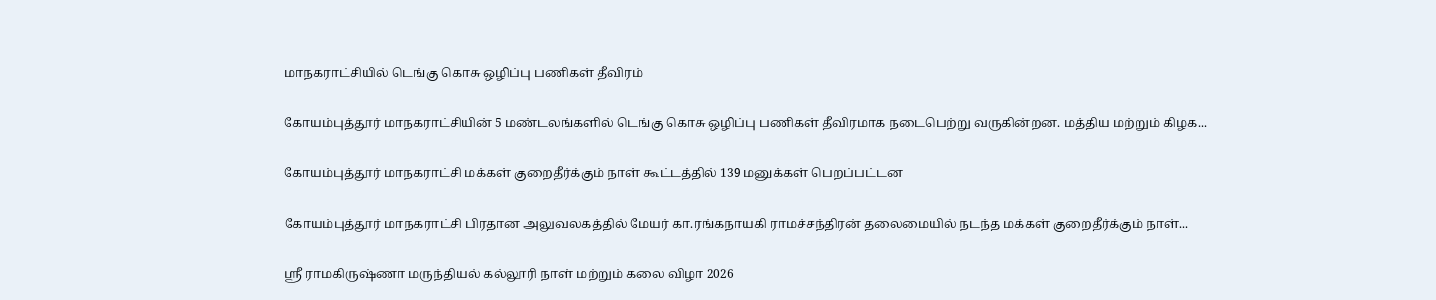மாநகராட்சியில் டெங்கு கொசு ஒழிப்பு பணிகள் தீவிரம்

கோயம்புத்தூர் மாநகராட்சியின் 5 மண்டலங்களில் டெங்கு கொசு ஒழிப்பு பணிகள் தீவிரமாக நடைபெற்று வருகின்றன. மத்திய மற்றும் கிழக...

கோயம்புத்தூர் மாநகராட்சி மக்கள் குறைதீர்க்கும் நாள் கூட்டத்தில் 139 மனுக்கள் பெறப்பட்டன

கோயம்புத்தூர் மாநகராட்சி பிரதான அலுவலகத்தில் மேயர் கா.ரங்கநாயகி ராமச்சந்திரன் தலைமையில் நடந்த மக்கள் குறைதீர்க்கும் நாள்...

ஸ்ரீ ராமகிருஷ்ணா மருந்தியல் கல்லூரி நாள் மற்றும் கலை விழா 2026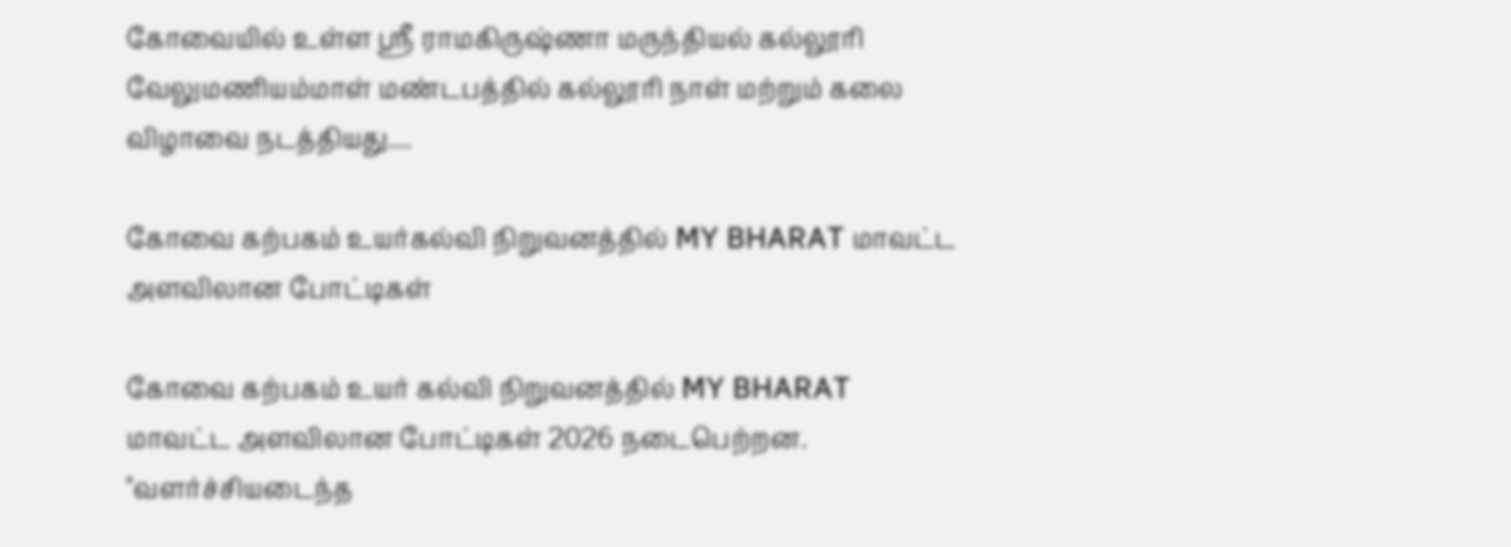கோவையில் உள்ள ஸ்ரீ ராமகிருஷ்ணா மருந்தியல் கல்லூரி வேலுமணியம்மாள் மண்டபத்தில் கல்லூரி நாள் மற்றும் கலை விழாவை நடத்தியது....

கோவை கற்பகம் உயர்கல்வி நிறுவனத்தில் MY BHARAT மாவட்ட அளவிலான போட்டிகள்

கோவை கற்பகம் உயர் கல்வி நிறுவனத்தில் MY BHARAT மாவட்ட அளவிலான போட்டிகள் 2026 நடைபெற்றன. "வளர்ச்சியடைந்த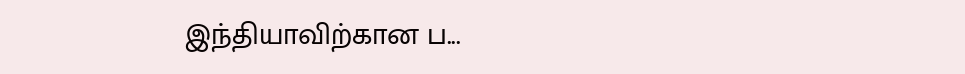இந்தியாவிற்கான ப...